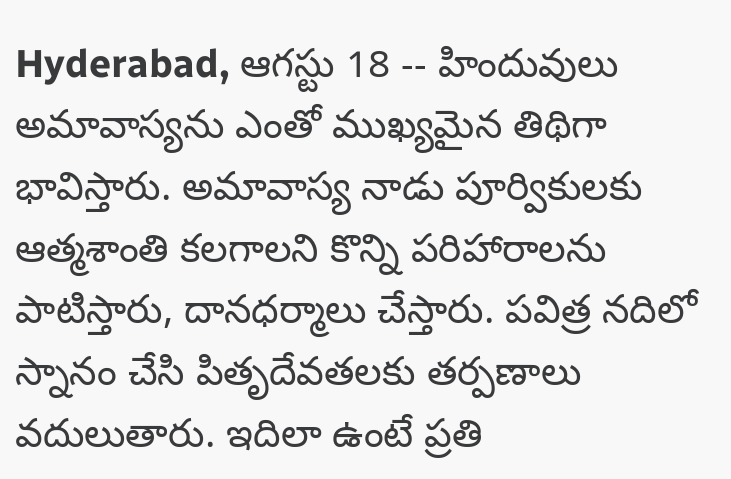Hyderabad, ఆగస్టు 18 -- హిందువులు అమావాస్యను ఎంతో ముఖ్యమైన తిథిగా భావిస్తారు. అమావాస్య నాడు పూర్వికులకు ఆత్మశాంతి కలగాలని కొన్ని పరిహారాలను పాటిస్తారు, దానధర్మాలు చేస్తారు. పవిత్ర నదిలో స్నానం చేసి పితృదేవతలకు తర్పణాలు వదులుతారు. ఇదిలా ఉంటే ప్రతి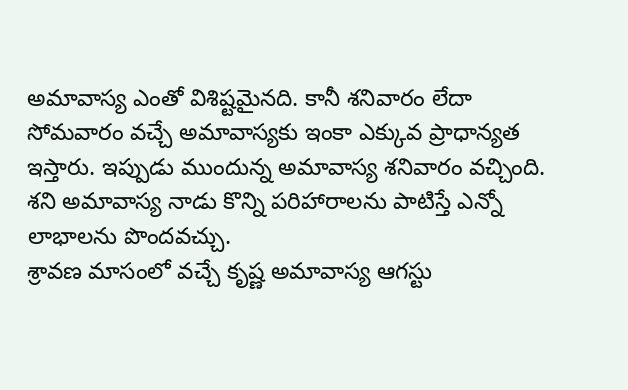అమావాస్య ఎంతో విశిష్టమైనది. కానీ శనివారం లేదా సోమవారం వచ్చే అమావాస్యకు ఇంకా ఎక్కువ ప్రాధాన్యత ఇస్తారు. ఇప్పుడు ముందున్న అమావాస్య శనివారం వచ్చింది. శని అమావాస్య నాడు కొన్ని పరిహారాలను పాటిస్తే ఎన్నో లాభాలను పొందవచ్చు.
శ్రావణ మాసంలో వచ్చే కృష్ణ అమావాస్య ఆగస్టు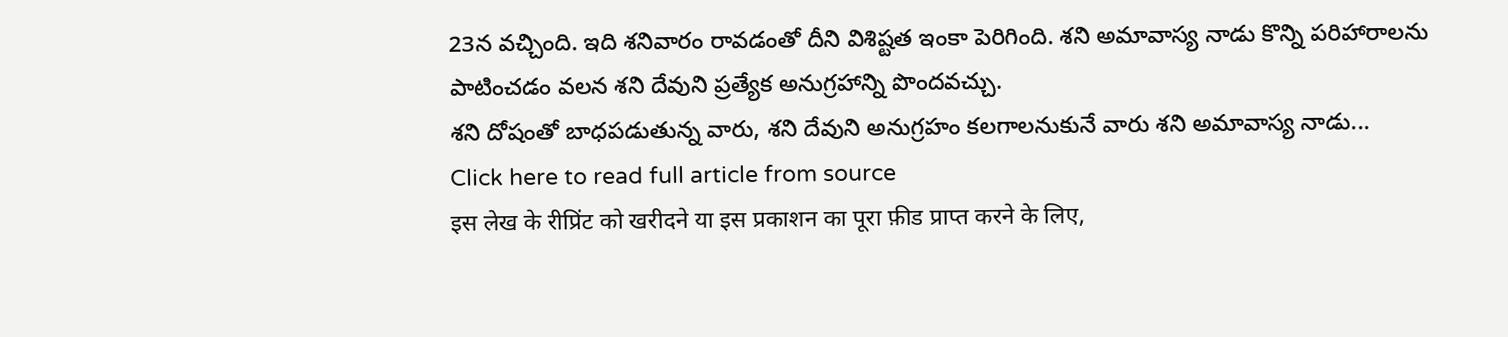23న వచ్చింది. ఇది శనివారం రావడంతో దీని విశిష్టత ఇంకా పెరిగింది. శని అమావాస్య నాడు కొన్ని పరిహారాలను పాటించడం వలన శని దేవుని ప్రత్యేక అనుగ్రహాన్ని పొందవచ్చు.
శని దోషంతో బాధపడుతున్న వారు, శని దేవుని అనుగ్రహం కలగాలనుకునే వారు శని అమావాస్య నాడు...
Click here to read full article from source
इस लेख के रीप्रिंट को खरीदने या इस प्रकाशन का पूरा फ़ीड प्राप्त करने के लिए,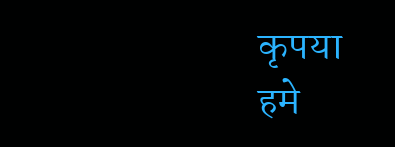कृपया
हमे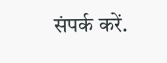संपर्क करें.